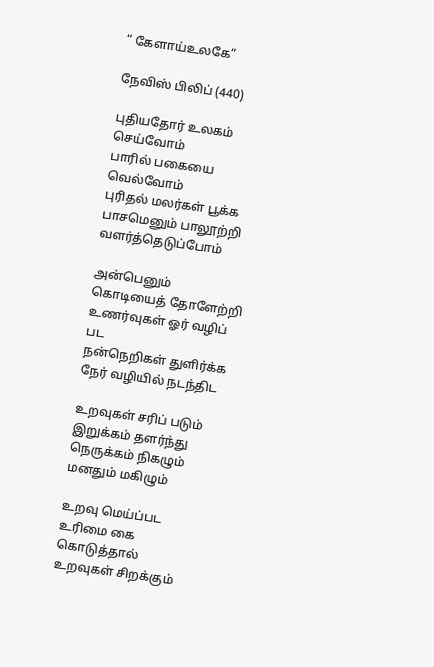“ கேளாய்உலகே”

நேவிஸ் பிலிப் (440)

புதியதோர் உலகம் செய்வோம்
பாரில் பகையை வெல்வோம்
புரிதல் மலர்கள் பூக்க
பாசமெனும் பாலூற்றி
வளர்த்தெடுப்போம்

அன்பெனும் கொடியைத் தோளேற்றி
உணர்வுகள் ஓர் வழிப் பட
நன்நெறிகள் துளிர்க்க
நேர் வழியில் நடந்திட

உறவுகள் சரிப் படும்
இறுக்கம் தளர்ந்து
நெருக்கம் நிகழும்
மனதும் மகிழும்

உறவு மெய்ப்பட
உரிமை கை கொடுத்தால்
உறவுகள் சிறக்கும்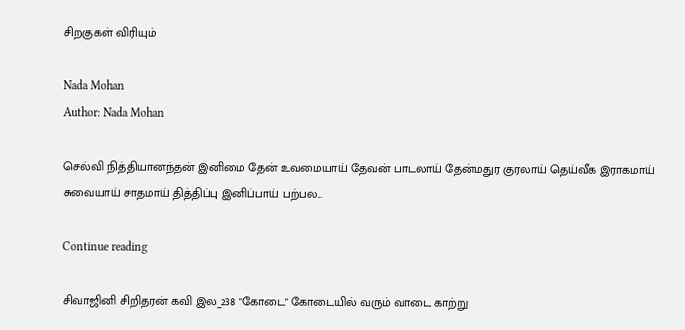சிறகுகள் விரியும்

Nada Mohan
Author: Nada Mohan

செல்வி நித்தியானந்தன் இனிமை தேன் உவமையாய் தேவன் பாடலாய் தேன்மதுர குரலாய் தெய்வீக இராகமாய் சுவையாய் சாதமாய் தித்திப்பு இனிப்பாய் பற்பல...

Continue reading

சிவாஜினி சிறிதரன் கவி இல_238 "கோடை" கோடையில் வரும் வாடை காற்று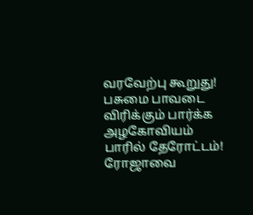வரவேற்பு கூறுது! பசுமை பாவடை விரிக்கும் பார்க்க அழகோவியம் பாரில் தேரோட்டம்! ரோஜாவை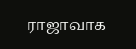ராஜாவாக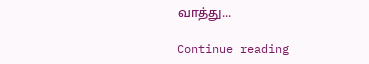வாத்து...

Continue reading